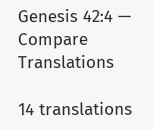Genesis 42:4 — Compare Translations

14 translations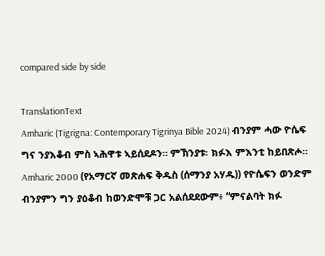compared side by side

TranslationText
Amharic (Tigrigna: Contemporary Tigrinya Bible 2024) ብንያም ሓው ዮሴፍ ግና ንያእቆብ ምስ ኣሕዋቱ ኣይሰደዶን። ምኽንያቱ፡ ክፉእ ምእንቲ ከይበጽሖ።
Amharic 2000 (የአማርኛ መጽሐፍ ቅዱስ (ሰማንያ አሃዱ)) የዮሴፍን ወንድም ብንያምን ግን ያዕቆብ ከወንድሞቹ ጋር አልሰደደውም፥ “ምናልባት ክፉ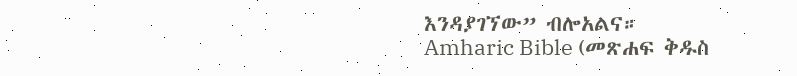እንዳያገኘው” ብሎአልና።
Amharic Bible (መጽሐፍ ቅዱስ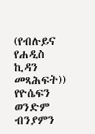(የብሉይና የሐዲስ ኪዳን መጻሕፍት)) የዮሴፍን ወንድም ብንያምን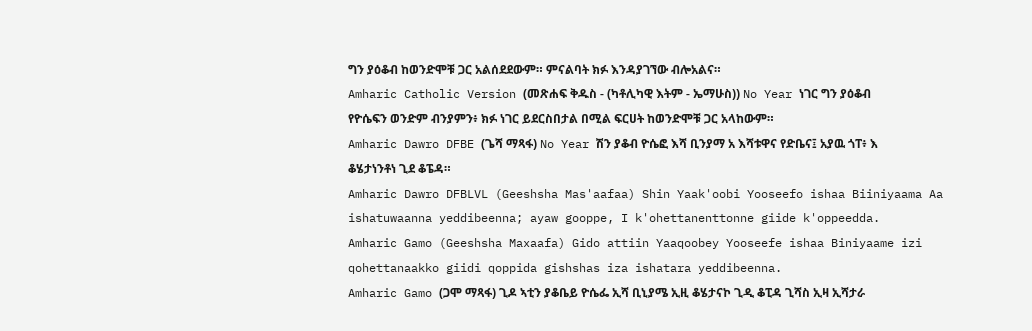ግን ያዕቆብ ከወንድሞቹ ጋር አልሰደደውም። ምናልባት ክፉ እንዳያገኘው ብሎአልና።
Amharic Catholic Version (መጽሐፍ ቅዱስ - (ካቶሊካዊ እትም - ኤማሁስ)) No Year ነገር ግን ያዕቆብ የዮሴፍን ወንድም ብንያምን፥ ክፉ ነገር ይደርስበታል በሚል ፍርሀት ከወንድሞቹ ጋር አላከውም።
Amharic Dawro DFBE (ጌሻ ማጻፋ) No Year ሽን ያቆብ ዮሴፎ እሻ ቢንያማ አ እሻቱዋና የድቤና፤ አያዉ ጎፐ፥ እ ቆሄታነንቶነ ጊደ ቆፔዳ።
Amharic Dawro DFBLVL (Geeshsha Mas'aafaa) Shin Yaak'oobi Yooseefo ishaa Biiniyaama Aa ishatuwaanna yeddibeenna; ayaw gooppe, I k'ohettanenttonne giide k'oppeedda.
Amharic Gamo (Geeshsha Maxaafa) Gido attiin Yaaqoobey Yooseefe ishaa Biniyaame izi qohettanaakko giidi qoppida gishshas iza ishatara yeddibeenna.
Amharic Gamo (ጋሞ ማጻፋ) ጊዶ ኣቲን ያቆቤይ ዮሴፌ ኢሻ ቢኒያሜ ኢዚ ቆሄታናኮ ጊዲ ቆፒዳ ጊሻስ ኢዛ ኢሻታራ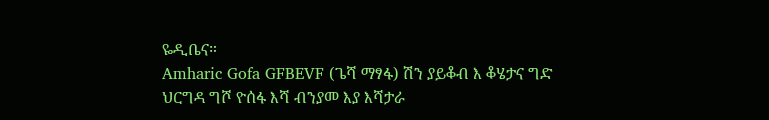ዬዲቤና።
Amharic Gofa GFBEVF (ጌሻ ማፃፋ) ሽን ያይቆብ እ ቆሄታና ግድ ህርግዳ ግሾ ዮሰፋ እሻ ብንያመ እያ እሻታራ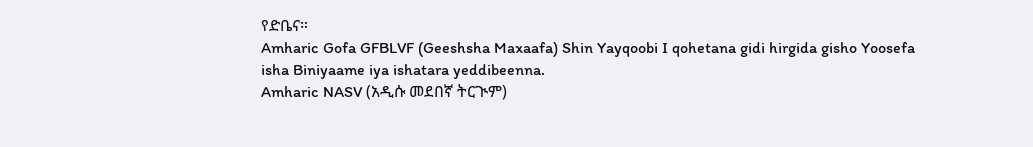የድቤና።
Amharic Gofa GFBLVF (Geeshsha Maxaafa) Shin Yayqoobi I qohetana gidi hirgida gisho Yoosefa isha Biniyaame iya ishatara yeddibeenna.
Amharic NASV (አዲሱ መደበኛ ትርጒም)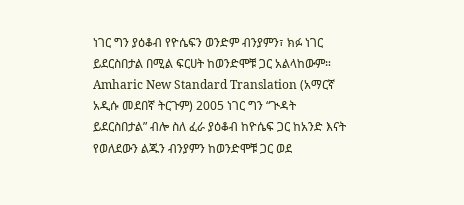ነገር ግን ያዕቆብ የዮሴፍን ወንድም ብንያምን፣ ክፉ ነገር ይደርስበታል በሚል ፍርሀት ከወንድሞቹ ጋር አልላከውም።
Amharic New Standard Translation (አማርኛ አዲሱ መደበኛ ትርጉም) 2005 ነገር ግን “ጒዳት ይደርስበታል” ብሎ ስለ ፈራ ያዕቆብ ከዮሴፍ ጋር ከአንድ እናት የወለደውን ልጁን ብንያምን ከወንድሞቹ ጋር ወደ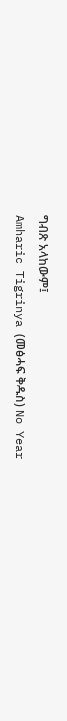ግብጽ አላከውም፤
Amharic Tigrinya (መፅሓፍ ቅዱስ) No Year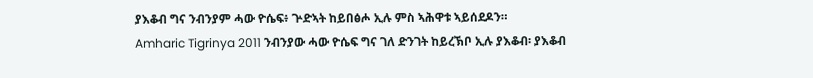ያእቆብ ግና ንብንያም ሓው ዮሴፍ፥ ጕድኣት ከይበፅሖ ኢሉ ምስ ኣሕዋቱ ኣይሰደዶን።
Amharic Tigrinya 2011 ንብንያው ሓው ዮሴፍ ግና ገለ ድንገት ከይረኽቦ ኢሉ ያእቆብ፡ ያእቆብ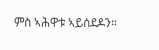ምስ ኣሕዋቱ ኣይሰደዶን።